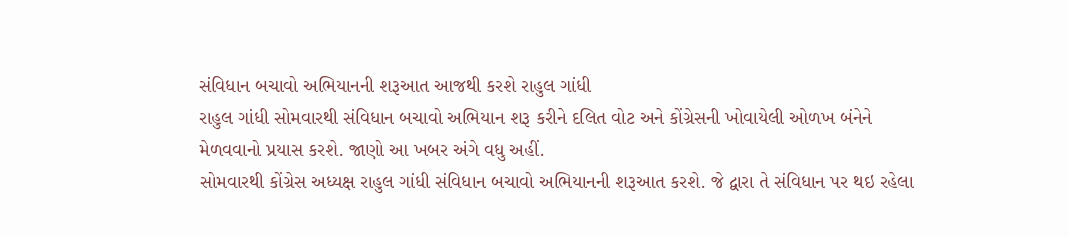સંવિધાન બચાવો અભિયાનની શરૂઆત આજથી કરશે રાહુલ ગાંધી
રાહુલ ગાંધી સોમવારથી સંવિધાન બચાવો અભિયાન શરૂ કરીને દલિત વોટ અને કોંગ્રેસની ખોવાયેલી ઓળખ બંનેને મેળવવાનો પ્રયાસ કરશે. જાણો આ ખબર અંગે વધુ અહીં.
સોમવારથી કોંગ્રેસ અધ્યક્ષ રાહુલ ગાંધી સંવિધાન બચાવો અભિયાનની શરૂઆત કરશે. જે દ્વારા તે સંવિધાન પર થઇ રહેલા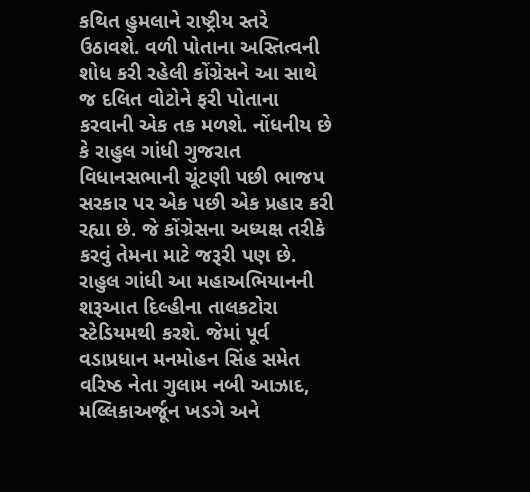કથિત હુમલાને રાષ્ટ્રીય સ્તરે ઉઠાવશે. વળી પોતાના અસ્તિત્વની શોધ કરી રહેલી કોંગ્રેસને આ સાથે જ દલિત વોટોને ફરી પોતાના કરવાની એક તક મળશે. નોંધનીય છે કે રાહુલ ગાંધી ગુજરાત વિધાનસભાની ચૂંટણી પછી ભાજપ સરકાર પર એક પછી એક પ્રહાર કરી રહ્યા છે. જે કોંગ્રેસના અધ્યક્ષ તરીકે કરવું તેમના માટે જરૂરી પણ છે. રાહુલ ગાંધી આ મહાઅભિયાનની શરૂઆત દિલ્હીના તાલકટોરા સ્ટેડિયમથી કરશે. જેમાં પૂર્વ વડાપ્રધાન મનમોહન સિંહ સમેત વરિષ્ઠ નેતા ગુલામ નબી આઝાદ, મલ્લિકાઅર્જૂન ખડગે અને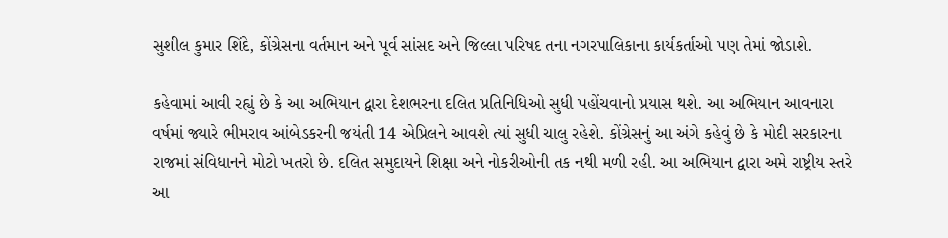સુશીલ કુમાર શિંદે, કોંગ્રેસના વર્તમાન અને પૂર્વ સાંસદ અને જિલ્લા પરિષદ તના નગરપાલિકાના કાર્યકર્તાઓ પણ તેમાં જોડાશે.

કહેવામાં આવી રહ્યું છે કે આ અભિયાન દ્વારા દેશભરના દલિત પ્રતિનિધિઓ સુધી પહોંચવાનો પ્રયાસ થશે. આ અભિયાન આવનારા વર્ષમાં જ્યારે ભીમરાવ આંબેડકરની જયંતી 14 એપ્રિલને આવશે ત્યાં સુધી ચાલુ રહેશે. કોંગ્રેસનું આ અંગે કહેવું છે કે મોદી સરકારના રાજમાં સંવિધાનને મોટો ખતરો છે. દલિત સમુદાયને શિક્ષા અને નોકરીઓની તક નથી મળી રહી. આ અભિયાન દ્વારા અમે રાષ્ટ્રીય સ્તરે આ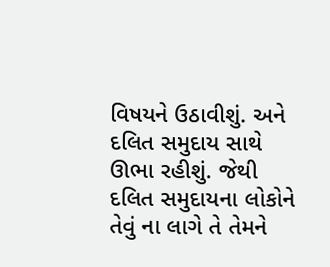વિષયને ઉઠાવીશું. અને દલિત સમુદાય સાથે ઊભા રહીશું. જેથી દલિત સમુદાયના લોકોને તેવું ના લાગે તે તેમને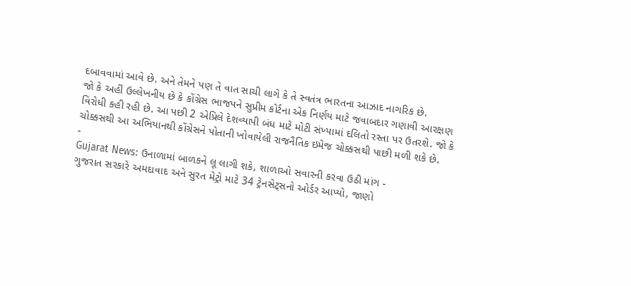દબાવવામાં આવે છે. અને તેમને પણ તે વાત સાચી લાગે કે તે સ્વતંત્ર ભારતના આઝાદ નાગરિક છે.
જો કે અહીં ઉલ્લેખનીય છે કે કોંગ્રેસ ભાજપને સુપ્રીમ કોર્ટના એક નિર્ણય માટે જવાબદાર ગણાવી આરક્ષણ વિરોધી કહી રહી છે. આ પછી 2 એપ્રિલે દેશવ્યાપી બંધ માટે મોટી સંખ્યામાં દલિતો રસ્તા પર ઉતરશે. જો કે ચોક્કસથી આ અભિયાનથી કોંગ્રેસને પોતાની ખોવાયેલી રાજનૈતિક ઇમેજ ચોક્કસથી પાછી મળી શકે છે.
-
Gujarat News: ઉનાળામાં બાળકને લૂ લાગી શકે, શાળાઓ સવારની કરવા ઉઠી માંગ -
ગુજરાત સરકારે અમદાવાદ અને સુરત મેટ્રો માટે 34 ટ્રેનસેટ્સનો ઓર્ડર આપ્યો, જાણો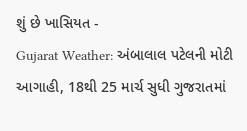શું છે ખાસિયત -
Gujarat Weather: અંબાલાલ પટેલની મોટી આગાહી, 18થી 25 માર્ચ સુધી ગુજરાતમાં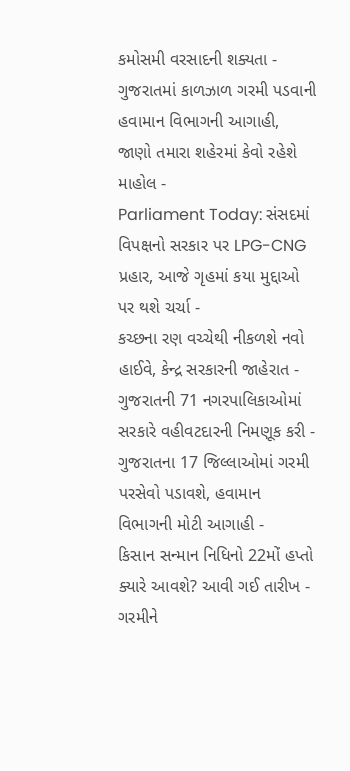કમોસમી વરસાદની શક્યતા -
ગુજરાતમાં કાળઝાળ ગરમી પડવાની હવામાન વિભાગની આગાહી, જાણો તમારા શહેરમાં કેવો રહેશે માહોલ -
Parliament Today: સંસદમાં વિપક્ષનો સરકાર પર LPG-CNG પ્રહાર, આજે ગૃહમાં કયા મુદ્દાઓ પર થશે ચર્ચા -
કચ્છના રણ વચ્ચેથી નીકળશે નવો હાઈવે, કેન્દ્ર સરકારની જાહેરાત -
ગુજરાતની 71 નગરપાલિકાઓમાં સરકારે વહીવટદારની નિમણૂક કરી -
ગુજરાતના 17 જિલ્લાઓમાં ગરમી પરસેવો પડાવશે, હવામાન વિભાગની મોટી આગાહી -
કિસાન સન્માન નિધિનો 22મોં હપ્તો ક્યારે આવશે? આવી ગઈ તારીખ -
ગરમીને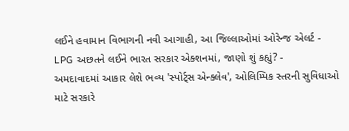લઈને હવામાન વિભાગની નવી આગાહી, આ જિલ્લાઓમાં ઓરેન્જ એલર્ટ -
LPG અછતને લઈને ભારત સરકાર એક્શનમાં, જાણો શું કહ્યું? -
અમદાવાદમાં આકાર લેશે ભવ્ય 'સ્પોર્ટ્સ એન્ક્લેવ', ઓલિમ્પિક સ્તરની સુવિધાઓ માટે સરકારે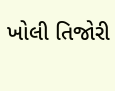ખોલી તિજોરી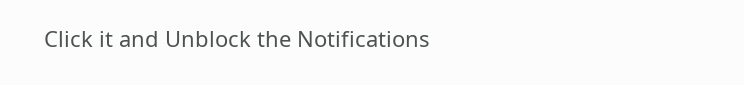Click it and Unblock the Notifications